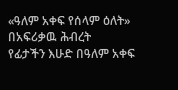«ዓለም አቀፍ የሰላም ዕለት» በአፍሪቃዉ ሕብረት
የፊታችን እሁድ በዓለም አቀፍ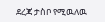ደረጃ ታስቦ የሚዉለዉ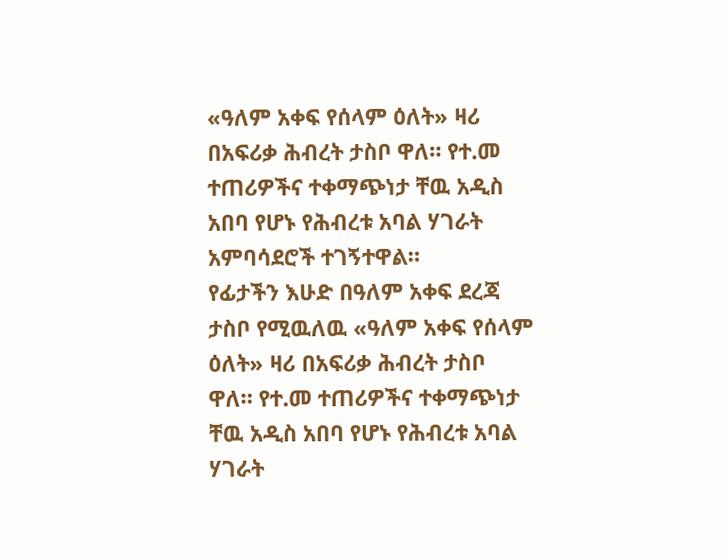«ዓለም አቀፍ የሰላም ዕለት» ዛሪ በአፍሪቃ ሕብረት ታስቦ ዋለ። የተ.መ ተጠሪዎችና ተቀማጭነታ ቸዉ አዲስ አበባ የሆኑ የሕብረቱ አባል ሃገራት አምባሳደሮች ተገኝተዋል።
የፊታችን እሁድ በዓለም አቀፍ ደረጃ ታስቦ የሚዉለዉ «ዓለም አቀፍ የሰላም ዕለት» ዛሪ በአፍሪቃ ሕብረት ታስቦ ዋለ። የተ.መ ተጠሪዎችና ተቀማጭነታ ቸዉ አዲስ አበባ የሆኑ የሕብረቱ አባል ሃገራት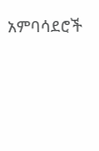አምባሳደሮች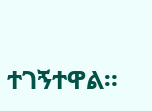ተገኝተዋል።